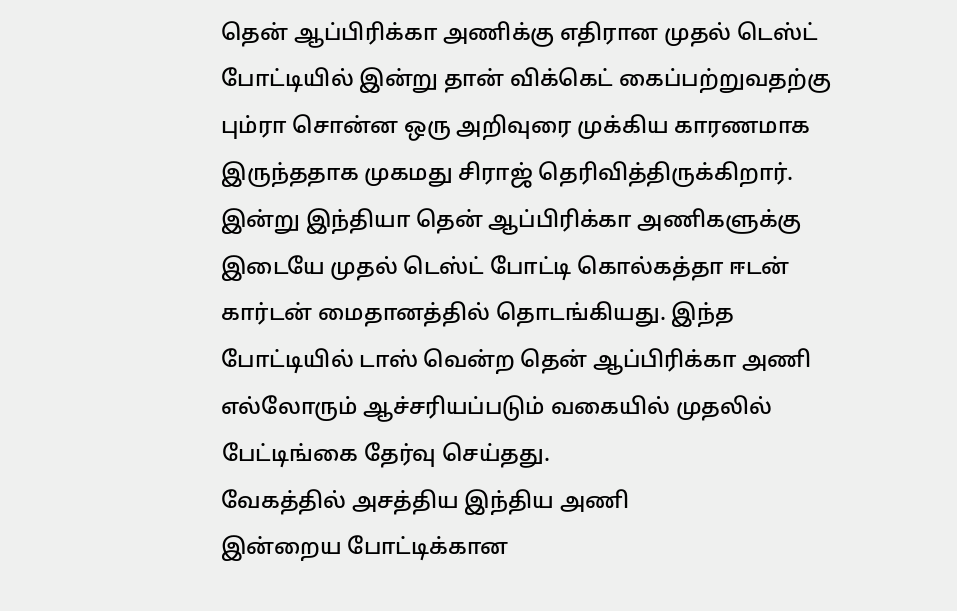தென் ஆப்பிரிக்கா அணிக்கு எதிரான முதல் டெஸ்ட் போட்டியில் இன்று தான் விக்கெட் கைப்பற்றுவதற்கு பும்ரா சொன்ன ஒரு அறிவுரை முக்கிய காரணமாக இருந்ததாக முகமது சிராஜ் தெரிவித்திருக்கிறார்.
இன்று இந்தியா தென் ஆப்பிரிக்கா அணிகளுக்கு இடையே முதல் டெஸ்ட் போட்டி கொல்கத்தா ஈடன் கார்டன் மைதானத்தில் தொடங்கியது. இந்த போட்டியில் டாஸ் வென்ற தென் ஆப்பிரிக்கா அணி எல்லோரும் ஆச்சரியப்படும் வகையில் முதலில் பேட்டிங்கை தேர்வு செய்தது.
வேகத்தில் அசத்திய இந்திய அணி
இன்றைய போட்டிக்கான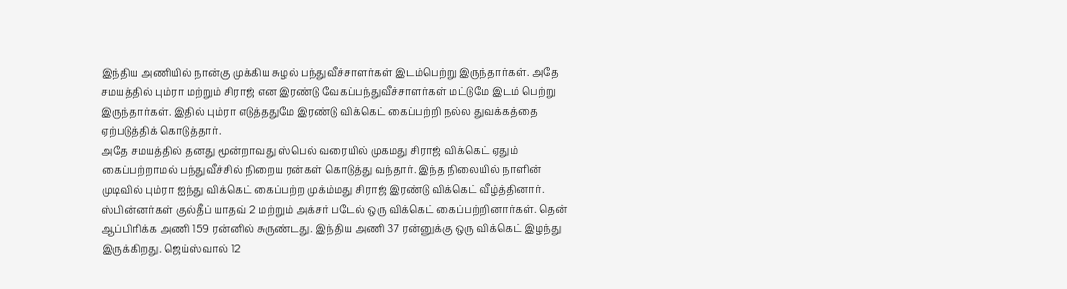இந்திய அணியில் நான்கு முக்கிய சுழல் பந்துவீச்சாளர்கள் இடம்பெற்று இருந்தார்கள். அதே சமயத்தில் பும்ரா மற்றும் சிராஜ் என இரண்டு வேகப்பந்துவீச்சாளர்கள் மட்டுமே இடம் பெற்று இருந்தார்கள். இதில் பும்ரா எடுத்ததுமே இரண்டு விக்கெட் கைப்பற்றி நல்ல துவக்கத்தை ஏற்படுத்திக் கொடுத்தார்.
அதே சமயத்தில் தனது மூன்றாவது ஸ்பெல் வரையில் முகமது சிராஜ் விக்கெட் ஏதும் கைப்பற்றாமல் பந்துவீச்சில் நிறைய ரன்கள் கொடுத்து வந்தார். இந்த நிலையில் நாளின் முடிவில் பும்ரா ஐந்து விக்கெட் கைப்பற்ற முக்ம்மது சிராஜ் இரண்டு விக்கெட் வீழ்த்தினார். ஸ்பின்னர்கள் குல்தீப் யாதவ் 2 மற்றும் அக்சர் படேல் ஒரு விக்கெட் கைப்பற்றினார்கள். தென் ஆப்பிரிக்க அணி 159 ரன்னில் சுருண்டது. இந்திய அணி 37 ரன்னுக்கு ஒரு விக்கெட் இழந்து இருக்கிறது. ஜெய்ஸ்வால் 12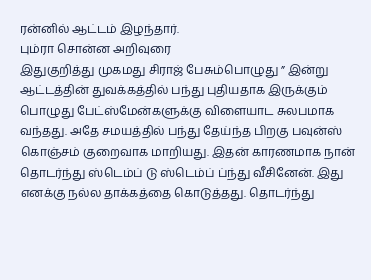ரன்னில் ஆட்டம் இழந்தார்.
பும்ரா சொன்ன அறிவுரை
இதுகுறித்து முகமது சிராஜ் பேசும்பொழுது ” இன்று ஆட்டத்தின் துவக்கத்தில் பந்து புதியதாக இருக்கும் பொழுது பேட்ஸ்மேன்களுக்கு விளையாட சுலபமாக வந்தது. அதே சமயத்தில் பந்து தேய்ந்த பிறகு பவுன்ஸ் கொஞ்சம் குறைவாக மாறியது. இதன் காரணமாக நான் தொடர்ந்து ஸ்டெம்ப் டு ஸ்டெம்ப் ப்ந்து வீசினேன். இது எனக்கு நல்ல தாக்கத்தை கொடுத்தது. தொடர்ந்து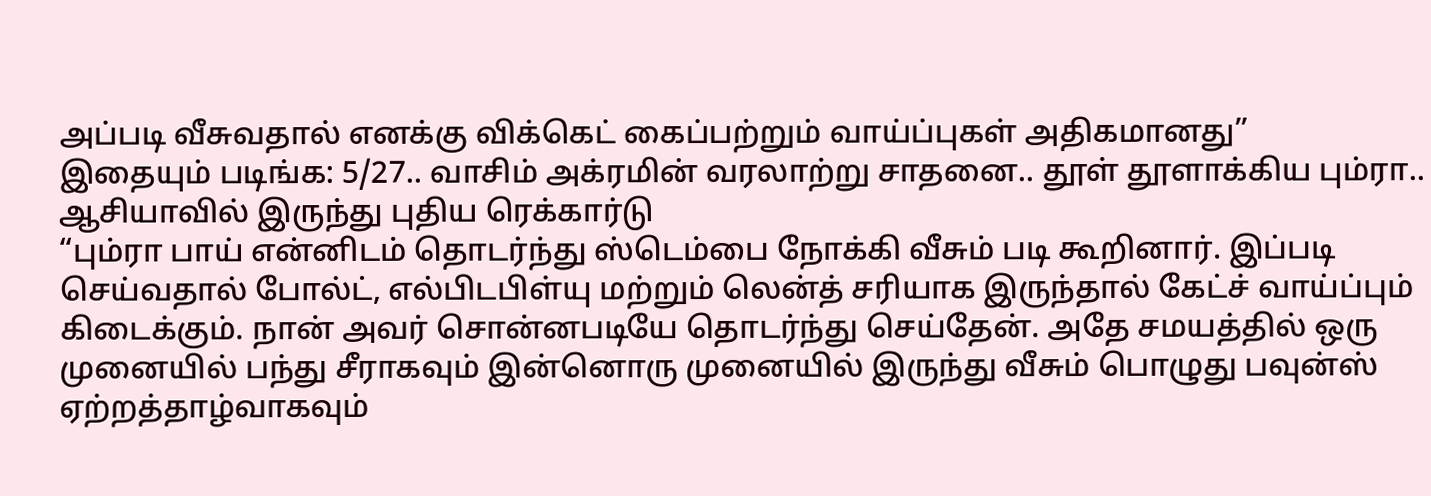அப்படி வீசுவதால் எனக்கு விக்கெட் கைப்பற்றும் வாய்ப்புகள் அதிகமானது”
இதையும் படிங்க: 5/27.. வாசிம் அக்ரமின் வரலாற்று சாதனை.. தூள் தூளாக்கிய பும்ரா.. ஆசியாவில் இருந்து புதிய ரெக்கார்டு
“பும்ரா பாய் என்னிடம் தொடர்ந்து ஸ்டெம்பை நோக்கி வீசும் படி கூறினார். இப்படி செய்வதால் போல்ட், எல்பிடபிள்யு மற்றும் லென்த் சரியாக இருந்தால் கேட்ச் வாய்ப்பும் கிடைக்கும். நான் அவர் சொன்னபடியே தொடர்ந்து செய்தேன். அதே சமயத்தில் ஒரு முனையில் பந்து சீராகவும் இன்னொரு முனையில் இருந்து வீசும் பொழுது பவுன்ஸ் ஏற்றத்தாழ்வாகவும்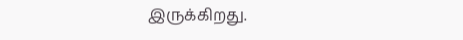இருக்கிறது.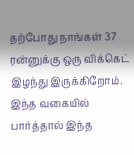தற்போது நாங்கள் 37 ரன்னுக்கு ஒரு விக்கெட் இழந்து இருக்கிறோம். இந்த வகையில் பார்த்தால் இந்த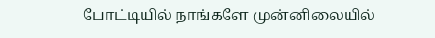போட்டியில் நாங்களே முன்னிலையில்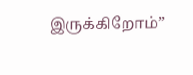இருக்கிறோம்”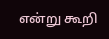என்று கூறி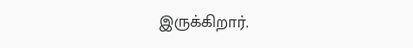இருக்கிறார்.